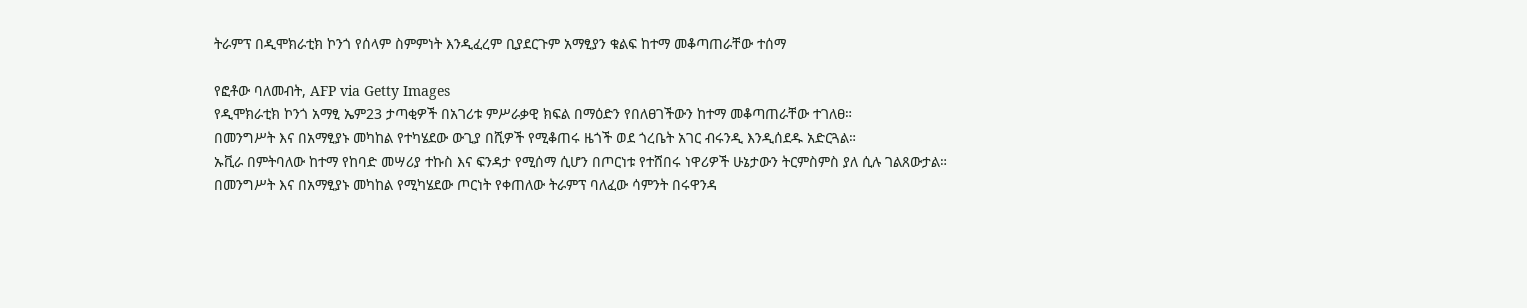ትራምፕ በዲሞክራቲክ ኮንጎ የሰላም ስምምነት እንዲፈረም ቢያደርጉም አማፂያን ቁልፍ ከተማ መቆጣጠራቸው ተሰማ

የፎቶው ባለመብት, AFP via Getty Images
የዲሞክራቲክ ኮንጎ አማፂ ኤም23 ታጣቂዎች በአገሪቱ ምሥራቃዊ ክፍል በማዕድን የበለፀገችውን ከተማ መቆጣጠራቸው ተገለፀ።
በመንግሥት እና በአማፂያኑ መካከል የተካሄደው ውጊያ በሺዎች የሚቆጠሩ ዜጎች ወደ ጎረቤት አገር ብሩንዲ እንዲሰደዱ አድርጓል።
ኡቪራ በምትባለው ከተማ የከባድ መሣሪያ ተኩስ እና ፍንዳታ የሚሰማ ሲሆን በጦርነቱ የተሸበሩ ነዋሪዎች ሁኔታውን ትርምስምስ ያለ ሲሉ ገልጸውታል።
በመንግሥት እና በአማፂያኑ መካከል የሚካሄደው ጦርነት የቀጠለው ትራምፕ ባለፈው ሳምንት በሩዋንዳ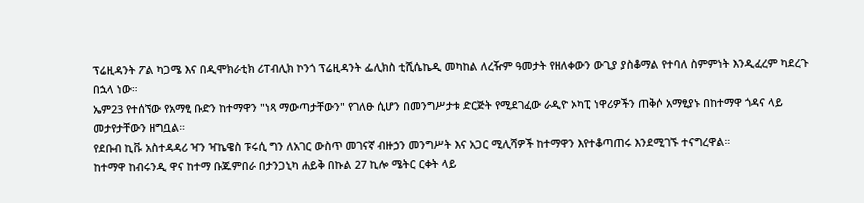ፕሬዚዳንት ፖል ካጋሜ እና በዲሞክራቲክ ሪፐብሊክ ኮንጎ ፕሬዚዳንት ፌሊክስ ቲሺሴኬዲ መካከል ለረዥም ዓመታት የዘለቀውን ውጊያ ያስቆማል የተባለ ስምምነት እንዲፈረም ካደረጉ በኋላ ነው።
ኤም23 የተሰኘው የአማፂ ቡድን ከተማዋን "ነጻ ማውጣታቸውን" የገለፁ ሲሆን በመንግሥታቱ ድርጅት የሚደገፈው ራዲዮ ኦካፒ ነዋሪዎችን ጠቅሶ አማፂያኑ በከተማዋ ጎዳና ላይ መታየታቸውን ዘግቧል።
የደቡብ ኪቩ አስተዳዳሪ ዣን ዣኬዌስ ፑሩሲ ግን ለአገር ውስጥ መገናኛ ብዙኃን መንግሥት እና አጋር ሚሊሻዎች ከተማዋን እየተቆጣጠሩ እንደሚገኙ ተናግረዋል።
ከተማዋ ከብሩንዲ ዋና ከተማ ቡጁምበራ በታንጋኒካ ሐይቅ በኩል 27 ኪሎ ሜትር ርቀት ላይ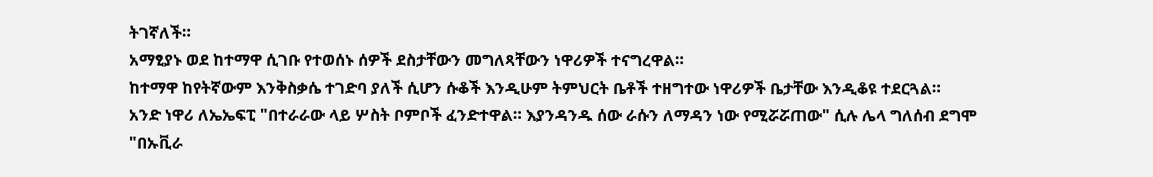ትገኛለች።
አማፂያኑ ወደ ከተማዋ ሲገቡ የተወሰኑ ሰዎች ደስታቸውን መግለጻቸውን ነዋሪዎች ተናግረዋል።
ከተማዋ ከየትኛውም እንቅስቃሴ ተገድባ ያለች ሲሆን ሱቆች እንዲሁም ትምህርት ቤቶች ተዘግተው ነዋሪዎች ቤታቸው እንዲቆዩ ተደርጓል።
አንድ ነዋሪ ለኤኤፍፒ "በተራራው ላይ ሦስት ቦምቦች ፈንድተዋል። እያንዳንዱ ሰው ራሱን ለማዳን ነው የሚሯሯጠው" ሲሉ ሌላ ግለሰብ ደግሞ "በኡቪራ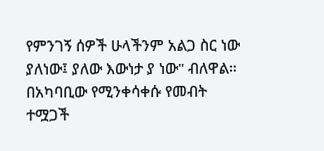የምንገኝ ሰዎች ሁላችንም አልጋ ስር ነው ያለነው፤ ያለው እውነታ ያ ነው" ብለዋል።
በአካባቢው የሚንቀሳቀሱ የመብት ተሟጋች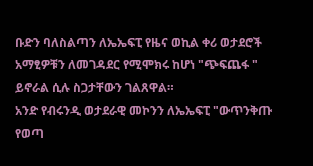ቡድን ባለስልጣን ለኤኤፍፒ የዜና ወኪል ቀሪ ወታደሮች አማፂዎቹን ለመገዳደር የሚሞክሩ ከሆነ "ጭፍጨፋ " ይኖራል ሲሉ ስጋታቸውን ገልጸዋል።
አንድ የብሩንዲ ወታደራዊ መኮንን ለኤኤፍፒ "ውጥንቅጡ የወጣ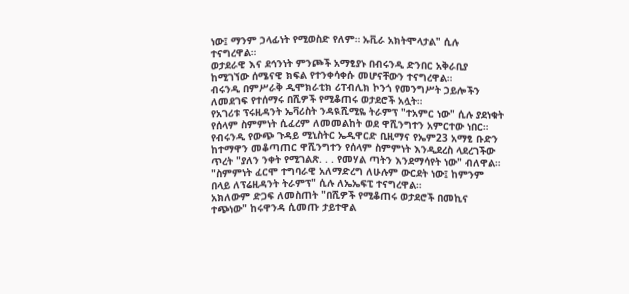ነው፤ ማንም ኃላፊነት የሚወስድ የለም። ኡቪራ አክትሞላታል" ሲሉ ተናግረዋል።
ወታደራዊ እና ደኅንነት ምንጮች አማፂያኑ በብሩንዲ ድንበር አቅራቢያ ከሚገኘው ሰሜናዊ ክፍል የተንቀሳቀሱ መሆናቸውን ተናግረዋል።
ብሩንዲ በምሥራቅ ዲሞክራቲክ ሪፐብሊክ ኮንጎ የመንግሥት ኃይሎችን ለመደገፍ የተሰማሩ በሺዎች የሚቆጠሩ ወታደሮች አሏት።
የአገሪቱ ፕሩዚዳንት ኤቫሪስት ንዳዪሺሚዬ ትራምፕ "ተአምር ነው" ሲሉ ያደነቁት የሰላም ስምምነት ሲፈረም ለመመልከት ወደ ዋሺንግተን አምርተው ነበር።
የብሩንዲ የውጭ ጉዳይ ሚኒስትር ኤዲዋርድ ቢዚማና የኤም23 አማፂ ቡድን ከተማዋን መቆጣጠር ዋሺንግተን የሰላም ስምምነት እንዲደረስ ላደረገችው ጥረት "ያለን ንቀት የሚገልጽ. . . የመሃል ጣትን እንደማሳየት ነው" ብለዋል።
"ስምምነት ፈርሞ ተግባራዊ አለማድረግ ለሁሉም ውርደት ነው፤ ከምንም በላይ ለፕሬዚዳንት ትራምፕ" ሲሉ ለኤኤፍፒ ተናግረዋል።
አክለውም ድጋፍ ለመስጠት "በሺዎች የሚቆጠሩ ወታደሮች በመኪና ተጭነው" ከሩዋንዳ ሲመጡ ታይተዋል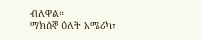ብለዋል።
ማክሰኞ ዕለት አሜሪካ፣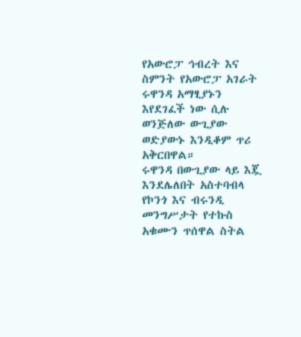የአውሮፓ ኅብረት እና ስምንት የአውሮፓ አገራት ሩዋንዳ አማፂያኑን እየደገፈች ነው ሲሉ ወንጅለው ውጊያው ወድያውኑ እንዲቆም ጥሪ አቅርበዋል።
ሩዋንዳ በውጊያው ላይ እጇ እንደሌለበት አስተባብላ የኮንጎ እና ብሩንዲ መንግሥታት የተኩስ አቁሙን ጥሰዋል ስትል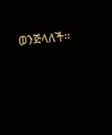ወንጅላለች።